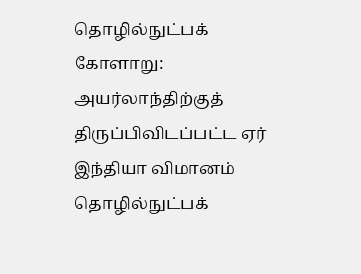தொழில்நுட்பக் கோளாறு: அயர்லாந்திற்குத் திருப்பிவிடப்பட்ட ஏர் இந்தியா விமானம்
தொழில்நுட்பக்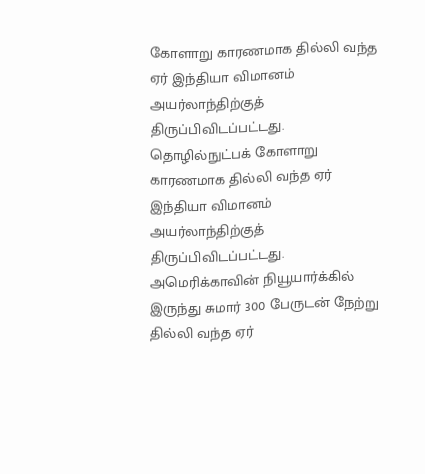கோளாறு காரணமாக தில்லி வந்த ஏர் இந்தியா விமானம் அயர்லாந்திற்குத் திருப்பிவிடப்பட்டது.
தொழில்நுட்பக் கோளாறு காரணமாக தில்லி வந்த ஏர் இந்தியா விமானம் அயர்லாந்திற்குத் திருப்பிவிடப்பட்டது.
அமெரிக்காவின் நியூயார்க்கில் இருந்து சுமார் 300 பேருடன் நேற்று தில்லி வந்த ஏர்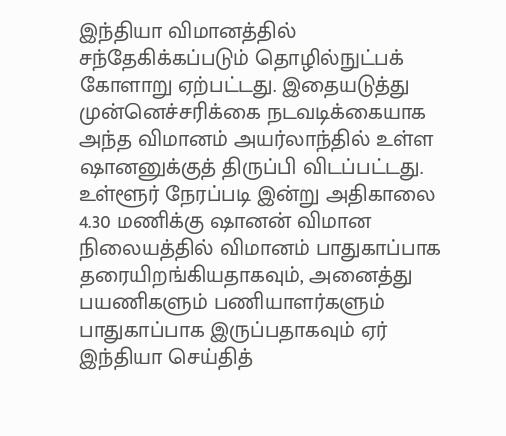இந்தியா விமானத்தில் சந்தேகிக்கப்படும் தொழில்நுட்பக் கோளாறு ஏற்பட்டது. இதையடுத்து முன்னெச்சரிக்கை நடவடிக்கையாக அந்த விமானம் அயர்லாந்தில் உள்ள ஷானனுக்குத் திருப்பி விடப்பட்டது.
உள்ளூர் நேரப்படி இன்று அதிகாலை 4.30 மணிக்கு ஷானன் விமான நிலையத்தில் விமானம் பாதுகாப்பாக தரையிறங்கியதாகவும், அனைத்து பயணிகளும் பணியாளர்களும் பாதுகாப்பாக இருப்பதாகவும் ஏர் இந்தியா செய்தித்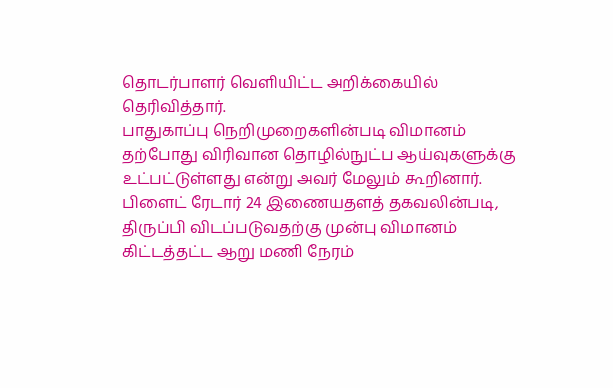தொடர்பாளர் வெளியிட்ட அறிக்கையில் தெரிவித்தார்.
பாதுகாப்பு நெறிமுறைகளின்படி விமானம் தற்போது விரிவான தொழில்நுட்ப ஆய்வுகளுக்கு உட்பட்டுள்ளது என்று அவர் மேலும் கூறினார். பிளைட் ரேடார் 24 இணையதளத் தகவலின்படி, திருப்பி விடப்படுவதற்கு முன்பு விமானம் கிட்டத்தட்ட ஆறு மணி நேரம்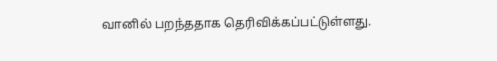வானில் பறந்ததாக தெரிவிக்கப்பட்டுள்ளது.